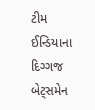ટીમ ઈન્ડિયાના દિગ્ગજ બેટ્સમેન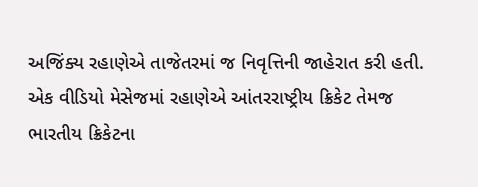અજિંક્ય રહાણેએ તાજેતરમાં જ નિવૃત્તિની જાહેરાત કરી હતી. એક વીડિયો મેસેજમાં રહાણેએ આંતરરાષ્ટ્રીય ક્રિકેટ તેમજ ભારતીય ક્રિકેટના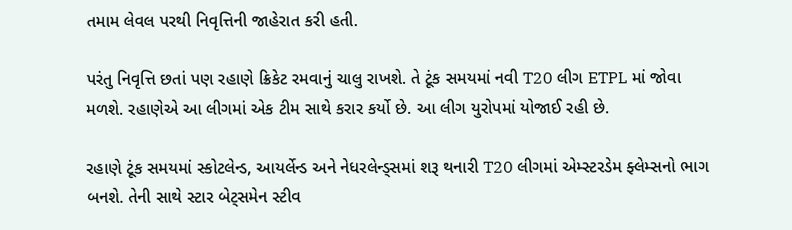તમામ લેવલ પરથી નિવૃત્તિની જાહેરાત કરી હતી.

પરંતુ નિવૃત્તિ છતાં પણ રહાણે ક્રિકેટ રમવાનું ચાલુ રાખશે. તે ટૂંક સમયમાં નવી T20 લીગ ETPL માં જોવા મળશે. રહાણેએ આ લીગમાં એક ટીમ સાથે કરાર કર્યો છે. આ લીગ યુરોપમાં યોજાઈ રહી છે.

રહાણે ટૂંક સમયમાં સ્કોટલેન્ડ, આયર્લેન્ડ અને નેધરલેન્ડ્સમાં શરૂ થનારી T20 લીગમાં એમ્સ્ટરડેમ ફ્લેમ્સનો ભાગ બનશે. તેની સાથે સ્ટાર બેટ્સમેન સ્ટીવ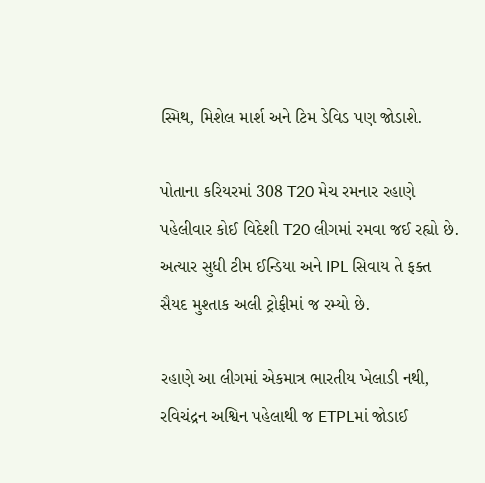સ્મિથ, મિશેલ માર્શ અને ટિમ ડેવિડ પણ જોડાશે.

પોતાના કરિયરમાં 308 T20 મેચ રમનાર રહાણે પહેલીવાર કોઈ વિદેશી T20 લીગમાં રમવા જઈ રહ્યો છે. અત્યાર સુધી ટીમ ઈન્ડિયા અને IPL સિવાય તે ફક્ત સૈયદ મુશ્તાક અલી ટ્રોફીમાં જ રમ્યો છે.

રહાણે આ લીગમાં એકમાત્ર ભારતીય ખેલાડી નથી, રવિચંદ્રન અશ્વિન પહેલાથી જ ETPLમાં જોડાઈ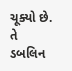ચૂક્યો છે. તે ડબલિન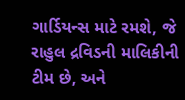ગાર્ડિયન્સ માટે રમશે, જે રાહુલ દ્રવિડની માલિકીની ટીમ છે, અને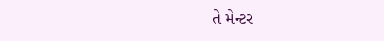તે મેન્ટર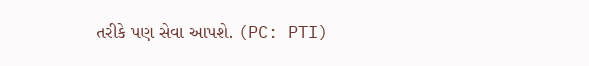તરીકે પણ સેવા આપશે. (PC: PTI)